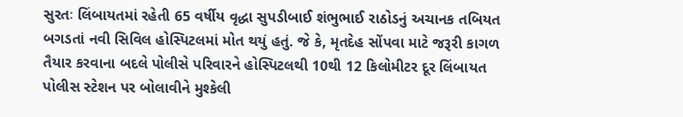સુરતઃ લિંબાયતમાં રહેતી 65 વર્ષીય વૃદ્ધા સુપડીબાઈ શંભુભાઈ રાઠોડનું અચાનક તબિયત બગડતાં નવી સિવિલ હોસ્પિટલમાં મોત થયું હતું. જે કે, મૃતદેહ સોંપવા માટે જરૂરી કાગળ તૈયાર કરવાના બદલે પોલીસે પરિવારને હોસ્પિટલથી 10થી 12 કિલોમીટર દૂર લિંબાયત પોલીસ સ્ટેશન પર બોલાવીને મુશ્કેલી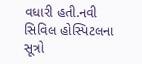વધારી હતી.નવી સિવિલ હોસ્પિટલના સૂત્રો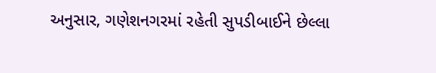અનુસાર, ગણેશનગરમાં રહેતી સુપડીબાઈને છેલ્લા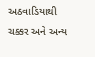અઠવાડિયાથી ચક્કર અને અન્ય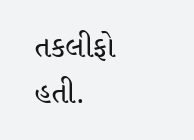તકલીફો હતી.